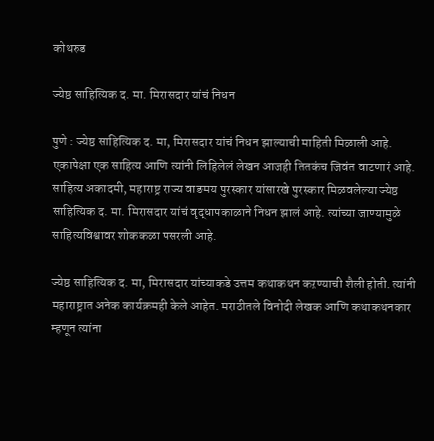कोथरुड

ज्येष्ठ साहित्यिक द. मा. मिरासदार यांचं निधन

पुणे : ज्येष्ठ साहित्यिक द. मा, मिरासदार यांचं निधन झाल्याची माहिती मिळाली आहे. एकापेक्षा एक साहित्य आणि त्यांनी लिहिलेलं लेखन आजही तितकंच जिवंत वाटणारं आहे.  साहित्य अकादमी, महाराष्ट्र राज्य वाङमय पुरस्कार यांसारखे पुरस्कार मिळवलेल्या ज्येष्ठ साहित्यिक द. मा. मिरासदार यांचं वृद्धापकाळाने निधन झालं आहे. त्यांच्या जाण्यामुळे साहित्यविश्वावर शोककळा पसरली आहे.

ज्येष्ठ साहित्यिक द. मा, मिरासदार यांच्याकडे उत्तम कथाकथन कऱण्याची शैली होती. त्यांनी महाराष्ट्रात अनेक कार्यक्रमही केले आहेत. मराठीतले विनोदी लेखक आणि कथाकथनकार म्हणून त्यांना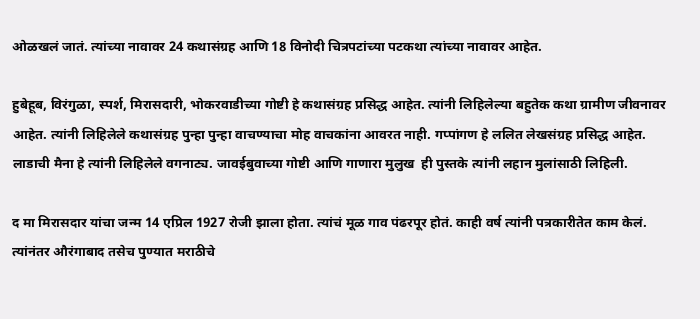ओळखलं जातं. त्यांच्या नावावर 24 कथासंग्रह आणि 18 विनोदी चित्रपटांच्या पटकथा त्यांच्या नावावर आहेत.

हुबेहूब, विरंगुळा, स्पर्श, मिरासदारी, भोकरवाडीच्या गोष्टी हे कथासंग्रह प्रसिद्ध आहेत. त्यांनी लिहिलेल्या बहुतेक कथा ग्रामीण जीवनावर आहेत. त्यांनी लिहिलेले कथासंग्रह पुन्हा पुन्हा वाचण्याचा मोह वाचकांना आवरत नाही. गप्पांगण हे ललित लेखसंग्रह प्रसिद्ध आहेत. लाडाची मैना हे त्यांनी लिहिलेले वगनाट्य. जावईबुवाच्या गोष्टी आणि गाणारा मुलुख  ही पुस्तके त्यांनी लहान मुलांसाठी लिहिली.

द मा मिरासदार यांचा जन्म 14 एप्रिल 1927 रोजी झाला होता. त्यांचं मूळ गाव पंढरपूर होतं. काही वर्ष त्यांनी पत्रकारीतेत काम केलं. त्यांनंतर औरंगाबाद तसेच पुण्यात मराठीचे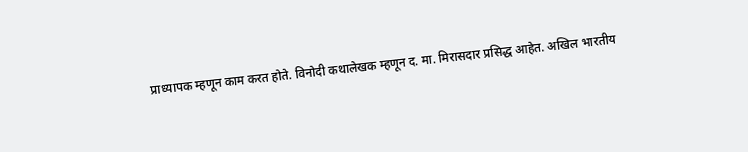प्राध्यापक म्हणून काम करत होते. विनोदी कथालेखक म्हणून द. मा. मिरासदार प्रसिद्ध आहेत. अखिल भारतीय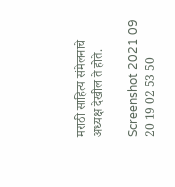मराठी साहित्य संमेलनाचे अध्यक्ष देखील ते होते.

Screenshot 2021 09 20 19 02 53 50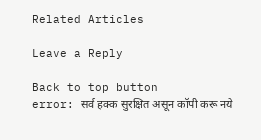Related Articles

Leave a Reply

Back to top button
error: सर्व हक्क सुरक्षित असून कॉपी करू नये